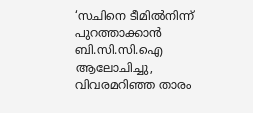‘സചിനെ ടീമിൽനിന്ന് പുറത്താക്കാൻ ബി.സി.സി.ഐ ആലോചിച്ചു, വിവരമറിഞ്ഞ താരം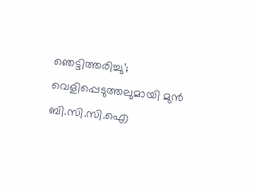ഞെട്ടിത്തരിച്ചു’; വെളിപ്പെടുത്തലുമായി മുൻ ബി.സി.സി.ഐ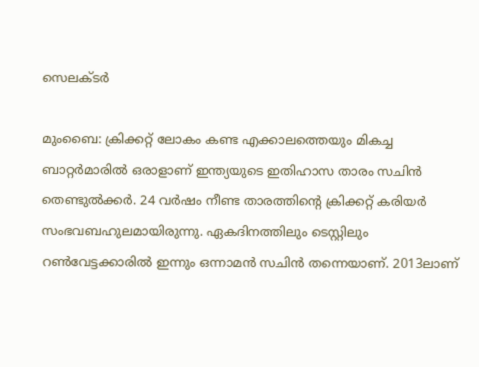സെലക്ടർ

മുംബൈ: ക്രിക്കറ്റ് ലോകം കണ്ട എക്കാലത്തെയും മികച്ച ബാറ്റർമാരിൽ ഒരാളാണ് ഇന്ത്യയുടെ ഇതിഹാസ താരം സചിൻ തെണ്ടുൽക്കർ. 24 വർഷം നീണ്ട താരത്തിന്‍റെ ക്രിക്കറ്റ് കരിയർ സംഭവബഹുലമായിരുന്നു. ഏകദിനത്തിലും ടെസ്റ്റിലും റൺവേട്ടക്കാരിൽ ഇന്നും ഒന്നാമൻ സചിൻ തന്നെയാണ്. 2013ലാണ്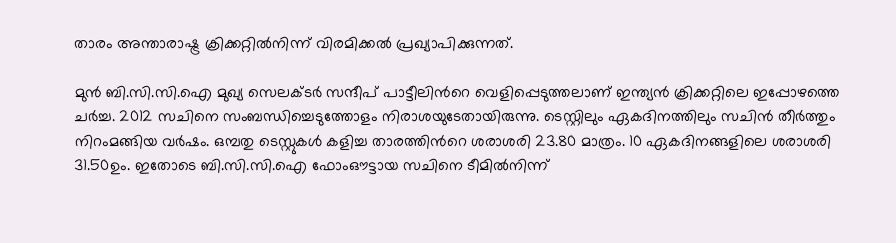താരം അന്താരാഷ്ട്ര ക്രിക്കറ്റിൽനിന്ന് വിരമിക്കൽ പ്രഖ്യാപിക്കുന്നത്.

മുൻ ബി.സി.സി.ഐ മുഖ്യ സെലക്ടർ സന്ദീപ് പാട്ടീലിന്‍റെ വെളിപ്പെടുത്തലാണ് ഇന്ത്യൻ ക്രിക്കറ്റിലെ ഇപ്പോഴത്തെ ചർച്ച. 2012 സചിനെ സംബന്ധിച്ചെടുത്തോളം നിരാശയുടേതായിരുന്നു. ടെസ്റ്റിലും ഏകദിനത്തിലും സചിൻ തീർത്തും നിറംമങ്ങിയ വർഷം. ഒമ്പതു ടെസ്റ്റുകൾ കളിച്ച താരത്തിന്‍റെ ശരാശരി 23.80 മാത്രം. 10 ഏകദിനങ്ങളിലെ ശരാശരി 31.50ഉം. ഇതോടെ ബി.സി.സി.ഐ ഫോംഔട്ടായ സചിനെ ടീമിൽനിന്ന്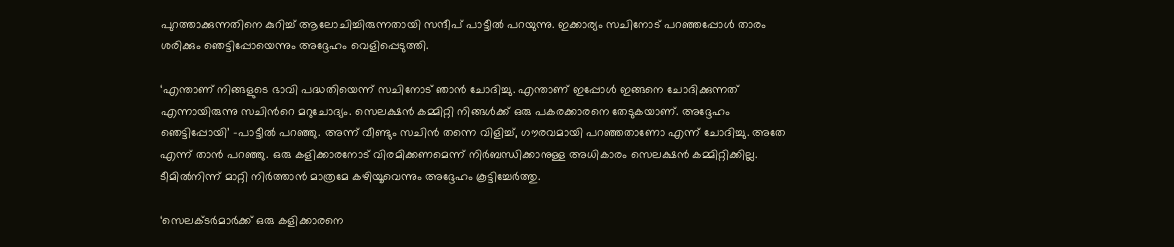പുറത്താക്കുന്നതിനെ കുറിച്ച് ആലോചിച്ചിരുന്നതായി സന്ദീപ് പാട്ടീൽ പറയുന്നു. ഇക്കാര്യം സചിനോട് പറഞ്ഞപ്പോൾ താരം ശരിക്കും ഞെട്ടിപ്പോയെന്നും അദ്ദേഹം വെളിപ്പെടുത്തി.

‘എന്താണ് നിങ്ങളുടെ ഭാവി പദ്ധതിയെന്ന് സചിനോട് ഞാൻ ചോദിച്ചു. എന്താണ് ഇപ്പോൾ ഇങ്ങനെ ചോദിക്കുന്നത് എന്നായിരുന്നു സചിന്‍റെ മറുചോദ്യം. സെലക്ഷൻ കമ്മിറ്റി നിങ്ങൾക്ക് ഒരു പകരക്കാരനെ തേടുകയാണ്. അദ്ദേഹം ഞെട്ടിപ്പോയി’ -പാട്ടീൽ പറഞ്ഞു. അന്ന് വീണ്ടും സചിൻ തന്നെ വിളിച്ച്, ഗൗരവമായി പറഞ്ഞതാണോ എന്ന് ചോദിച്ചു. അതേ എന്ന് താൻ പറഞ്ഞു. ഒരു കളിക്കാരനോട് വിരമിക്കണമെന്ന് നിർബന്ധിക്കാനുള്ള അധികാരം സെലക്ഷൻ കമ്മിറ്റിക്കില്ല. ടീമിൽനിന്ന് മാറ്റി നിർത്താൻ മാത്രമേ കഴിയൂവെന്നും അദ്ദേഹം കൂട്ടിച്ചേർത്തു.

‘സെലക്ടർമാർക്ക് ഒരു കളിക്കാരനെ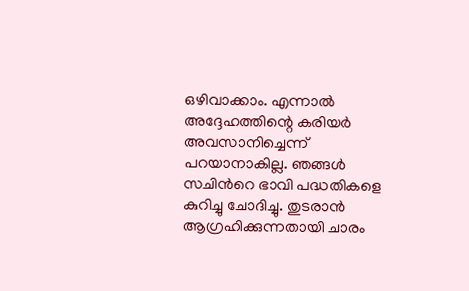ഒഴിവാക്കാം. എന്നാൽ അദ്ദേഹത്തിന്റെ കരിയർ അവസാനിച്ചെന്ന് പറയാനാകില്ല. ഞങ്ങൾ സചിന്‍റെ ഭാവി പദ്ധതികളെ കുറിച്ചു ചോദിച്ചു. തുടരാൻ ആഗ്രഹിക്കുന്നതായി ചാരം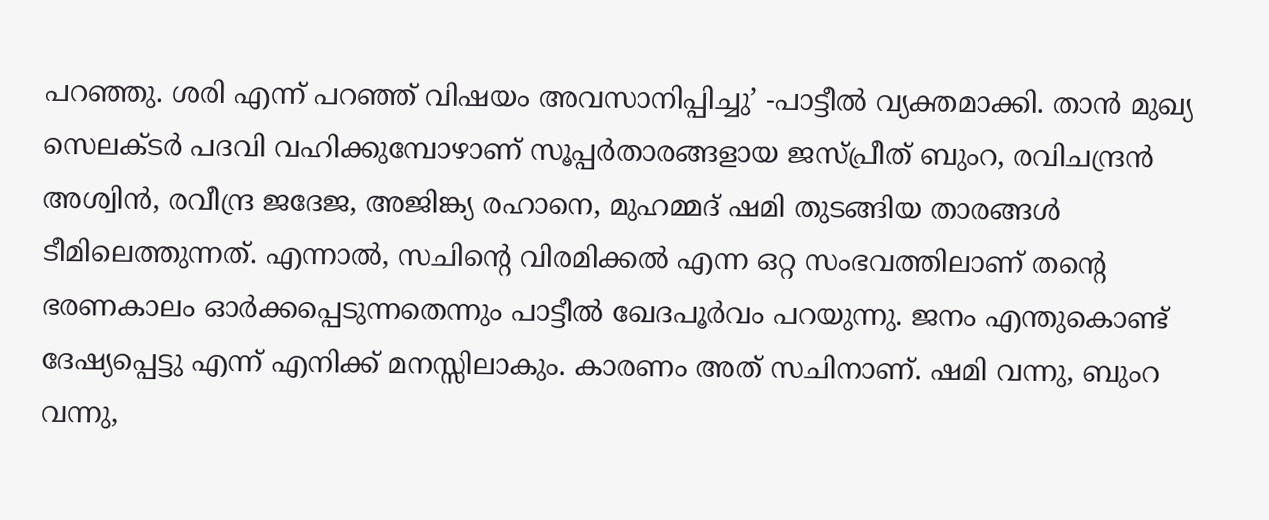പറഞ്ഞു. ശരി എന്ന് പറഞ്ഞ് വിഷയം അവസാനിപ്പിച്ചു’ -പാട്ടീൽ വ്യക്തമാക്കി. താൻ മുഖ്യ സെലക്ടർ പദവി വഹിക്കുമ്പോഴാണ് സൂപ്പർതാരങ്ങളായ ജസ്പ്രീത് ബുംറ, രവിചന്ദ്രൻ അശ്വിൻ, രവീന്ദ്ര ജദേജ, അജിങ്ക്യ രഹാനെ, മുഹമ്മദ് ഷമി തുടങ്ങിയ താരങ്ങൾ ടീമിലെത്തുന്നത്. എന്നാൽ, സചിന്‍റെ വിരമിക്കൽ എന്ന ഒറ്റ സംഭവത്തിലാണ് തന്‍റെ ഭരണകാലം ഓർക്കപ്പെടുന്നതെന്നും പാട്ടീൽ ഖേദപൂർവം പറയുന്നു. ജനം എന്തുകൊണ്ട് ദേഷ്യപ്പെട്ടു എന്ന് എനിക്ക് മനസ്സിലാകും. കാരണം അത് സചിനാണ്. ഷമി വന്നു, ബുംറ വന്നു,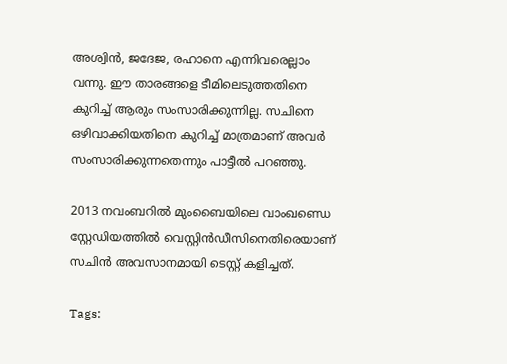അശ്വിൻ, ജദേജ, രഹാനെ എന്നിവരെല്ലാം വന്നു. ഈ താരങ്ങളെ ടീമിലെടുത്തതിനെ കുറിച്ച് ആരും സംസാരിക്കുന്നില്ല. സചിനെ ഒഴിവാക്കിയതിനെ കുറിച്ച് മാത്രമാണ് അവർ സംസാരിക്കുന്നതെന്നും പാട്ടീൽ പറഞ്ഞു.

2013 നവംബറിൽ മുംബൈയിലെ വാംഖണ്ഡെ സ്റ്റേഡിയത്തിൽ വെസ്റ്റിൻഡീസിനെതിരെയാണ് സചിൻ അവസാനമായി ടെസ്റ്റ് കളിച്ചത്.

Tags: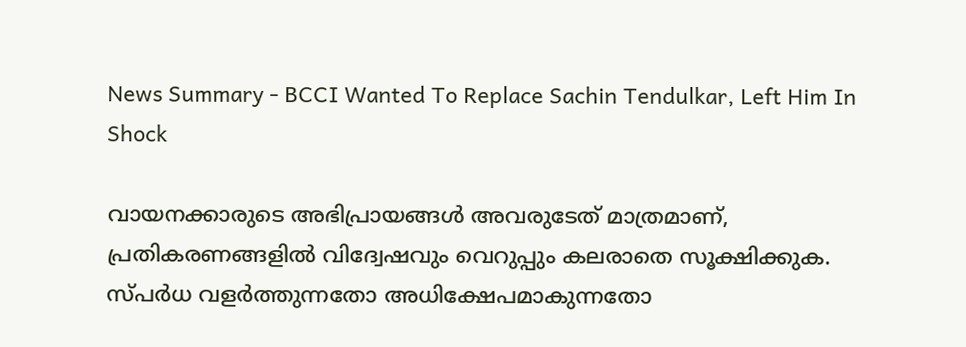News Summary - BCCI Wanted To Replace Sachin Tendulkar, Left Him In Shock

വായനക്കാരുടെ അഭിപ്രായങ്ങള്‍ അവരുടേത് മാത്രമാണ്, പ്രതികരണങ്ങളിൽ വിദ്വേഷവും വെറുപ്പും കലരാതെ സൂക്ഷിക്കുക. സ്പർധ വളർത്തുന്നതോ അധിക്ഷേപമാകുന്നതോ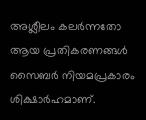അശ്ലീലം കലർന്നതോ ആയ പ്രതികരണങ്ങൾ സൈബർ നിയമപ്രകാരം ശിക്ഷാർഹമാണ്.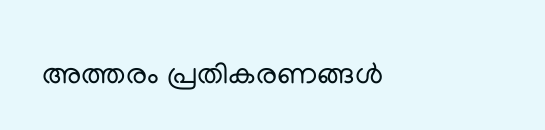അത്തരം പ്രതികരണങ്ങൾ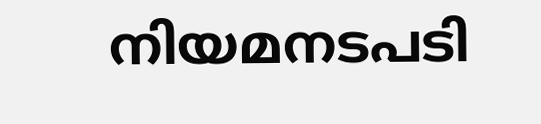നിയമനടപടി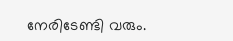നേരിടേണ്ടി വരും.